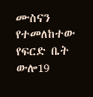ሙስናን የተመለከተው የፍርድ ቤት ውሎ19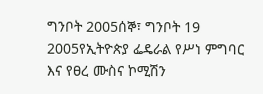ግንቦት 2005ሰኞ፣ ግንቦት 19 2005የኢትዮጵያ ፌዴራል የሥነ ምግባር እና የፀረ ሙስና ኮሚሽን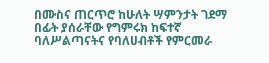በሙስና ጠርጥሮ ከሁለት ሣምንታት ገደማ በፊት ያሰራቸው የግምሩክ ከፍተኛ ባለሥልጣናትና የባለሀብቶች የምርመራ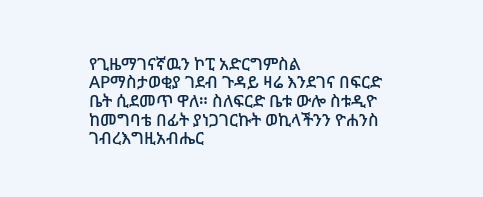የጊዜማገናኛዉን ኮፒ አድርግምስል APማስታወቂያ ገደብ ጉዳይ ዛሬ እንደገና በፍርድ ቤት ሲደመጥ ዋለ። ስለፍርድ ቤቱ ውሎ ስቱዲዮ ከመግባቴ በፊት ያነጋገርኩት ወኪላችንን ዮሐንስ ገብረእግዚአብሔር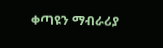ቀጣዩን ማብራሪያ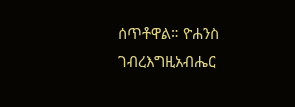ሰጥቶዋል። ዮሐንስ ገብረእግዚአብሔር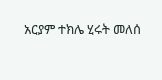አርያም ተክሌ ሂሩት መለሰ